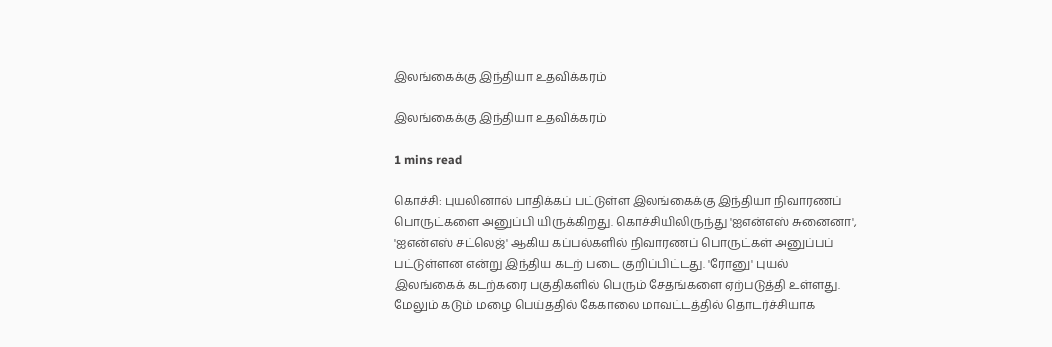இலங்கைக்கு இந்தியா உதவிக்கரம்

இலங்கைக்கு இந்தியா உதவிக்கரம்

1 mins read

கொச்சி: புயலினால் பாதிக்கப் பட்டுள்ள இலங்கைக்கு இந்தியா நிவாரணப் பொருட்களை அனுப்பி யிருக்கிறது. கொச்சியிலிருந்து 'ஐஎன்எஸ் சுனைனா', 'ஐஎன்எஸ் சட்லெஜ்' ஆகிய கப்பல்களில் நிவாரணப் பொருட்கள் அனுப்பப் பட்டுள்ளன என்று இந்திய கடற் படை குறிப்பிட்டது. 'ரோனு' புயல் இலங்கைக் கடற்கரை பகுதிகளில் பெரும் சேதங்களை ஏற்படுத்தி உள்ளது. மேலும் கடும் மழை பெய்ததில் கேகாலை மாவட்டத்தில் தொடர்ச்சியாக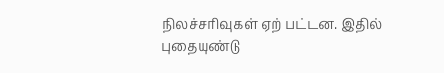நிலச்சரிவுகள் ஏற் பட்டன. இதில் புதையுண்டு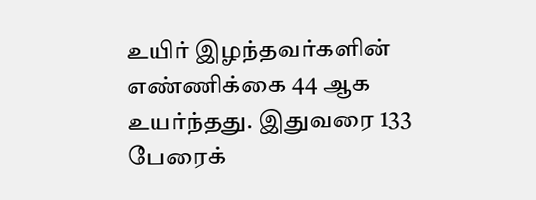உயிர் இழந்தவர்களின் எண்ணிக்கை 44 ஆக உயர்ந்தது. இதுவரை 133 பேரைக்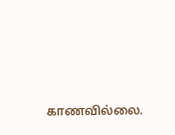காணவில்லை.